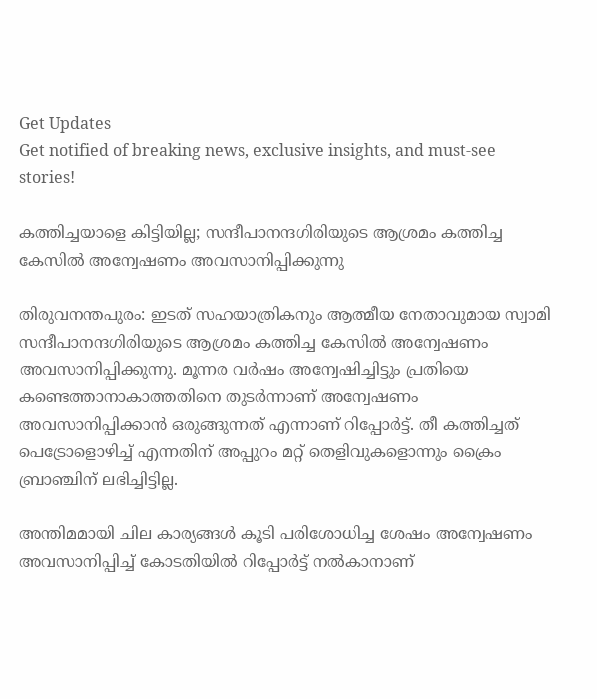Get Updates
Get notified of breaking news, exclusive insights, and must-see stories!

കത്തിച്ചയാളെ കിട്ടിയില്ല; സന്ദീപാനന്ദഗിരിയുടെ ആശ്രമം കത്തിച്ച കേസില്‍ അന്വേഷണം അവസാനിപ്പിക്കുന്നു

തിരുവനന്തപുരം: ഇടത് സഹയാത്രികനും ആത്മീയ നേതാവുമായ സ്വാമി സന്ദീപാനന്ദഗിരിയുടെ ആശ്രമം കത്തിച്ച കേസില്‍ അന്വേഷണം അവസാനിപ്പിക്കുന്നു. മൂന്നര വര്‍ഷം അന്വേഷിച്ചിട്ടും പ്രതിയെ കണ്ടെത്താനാകാത്തതിനെ തുടര്‍ന്നാണ് അന്വേഷണം അവസാനിപ്പിക്കാന്‍ ഒരുങ്ങുന്നത് എന്നാണ് റിപ്പോര്‍ട്ട്. തീ കത്തിച്ചത് പെട്രോളൊഴിച്ച് എന്നതിന് അപ്പുറം മറ്റ് തെളിവുകളൊന്നും ക്രൈം ബ്രാഞ്ചിന് ലഭിച്ചിട്ടില്ല.

അന്തിമമായി ചില കാര്യങ്ങള്‍ കൂടി പരിശോധിച്ച ശേഷം അന്വേഷണം അവസാനിപ്പിച്ച് കോടതിയില്‍ റിപ്പോര്‍ട്ട് നല്‍കാനാണ്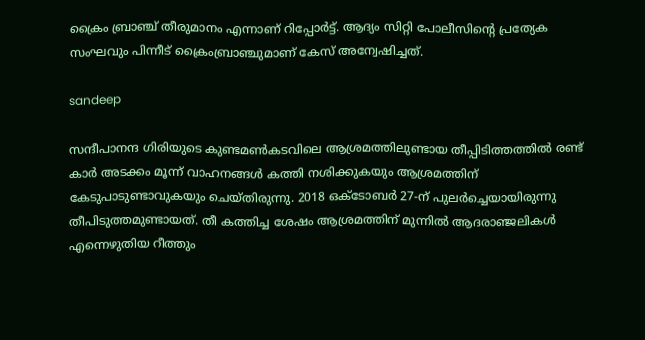ക്രൈം ബ്രാഞ്ച് തീരുമാനം എന്നാണ് റിപ്പോര്‍ട്ട്. ആദ്യം സിറ്റി പോലീസിന്റെ പ്രത്യേക സംഘവും പിന്നീട് ക്രൈംബ്രാഞ്ചുമാണ് കേസ് അന്വേഷിച്ചത്.

sandeep

സന്ദീപാനന്ദ ഗിരിയുടെ കുണ്ടമണ്‍കടവിലെ ആശ്രമത്തിലുണ്ടായ തീപ്പിടിത്തത്തില്‍ രണ്ട് കാര്‍ അടക്കം മൂന്ന് വാഹനങ്ങള്‍ കത്തി നശിക്കുകയും ആശ്രമത്തിന് കേടുപാടുണ്ടാവുകയും ചെയ്തിരുന്നു. 2018 ഒക്ടോബര്‍ 27-ന് പുലര്‍ച്ചെയായിരുന്നു തീപിടുത്തമുണ്ടായത്. തീ കത്തിച്ച ശേഷം ആശ്രമത്തിന് മുന്നില്‍ ആദരാഞ്ജലികള്‍ എന്നെഴുതിയ റീത്തും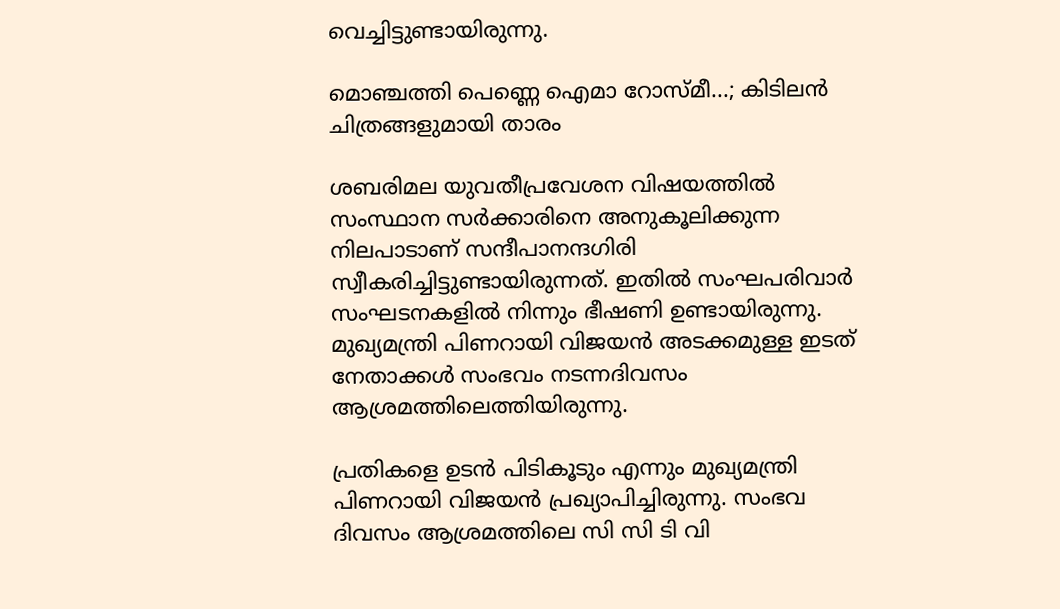വെച്ചിട്ടുണ്ടായിരുന്നു.

മൊഞ്ചത്തി പെണ്ണെ ഐമാ റോസ്മീ...; കിടിലന്‍ ചിത്രങ്ങളുമായി താരം

ശബരിമല യുവതീപ്രവേശന വിഷയത്തില്‍ സംസ്ഥാന സര്‍ക്കാരിനെ അനുകൂലിക്കുന്ന നിലപാടാണ് സന്ദീപാനന്ദഗിരി സ്വീകരിച്ചിട്ടുണ്ടായിരുന്നത്. ഇതില്‍ സംഘപരിവാര്‍ സംഘടനകളില്‍ നിന്നും ഭീഷണി ഉണ്ടായിരുന്നു. മുഖ്യമന്ത്രി പിണറായി വിജയന്‍ അടക്കമുള്ള ഇടത് നേതാക്കള്‍ സംഭവം നടന്നദിവസം ആശ്രമത്തിലെത്തിയിരുന്നു.

പ്രതികളെ ഉടന്‍ പിടികൂടും എന്നും മുഖ്യമന്ത്രി പിണറായി വിജയന്‍ പ്രഖ്യാപിച്ചിരുന്നു. സംഭവ ദിവസം ആശ്രമത്തിലെ സി സി ടി വി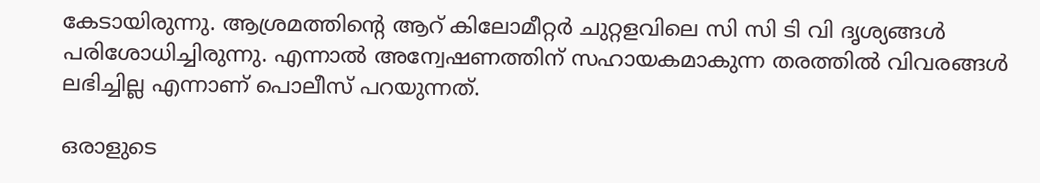കേടായിരുന്നു. ആശ്രമത്തിന്റെ ആറ് കിലോമീറ്റര്‍ ചുറ്റളവിലെ സി സി ടി വി ദൃശ്യങ്ങള്‍ പരിശോധിച്ചിരുന്നു. എന്നാല്‍ അന്വേഷണത്തിന് സഹായകമാകുന്ന തരത്തില്‍ വിവരങ്ങള്‍ ലഭിച്ചില്ല എന്നാണ് പൊലീസ് പറയുന്നത്.

ഒരാളുടെ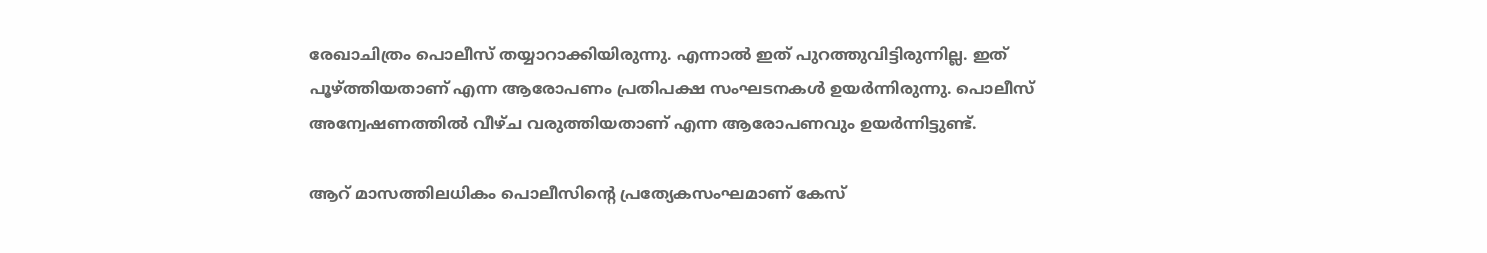രേഖാചിത്രം പൊലീസ് തയ്യാറാക്കിയിരുന്നു. എന്നാല്‍ ഇത് പുറത്തുവിട്ടിരുന്നില്ല. ഇത് പൂഴ്ത്തിയതാണ് എന്ന ആരോപണം പ്രതിപക്ഷ സംഘടനകള്‍ ഉയര്‍ന്നിരുന്നു. പൊലീസ് അന്വേഷണത്തില്‍ വീഴ്ച വരുത്തിയതാണ് എന്ന ആരോപണവും ഉയര്‍ന്നിട്ടുണ്ട്.

ആറ് മാസത്തിലധികം പൊലീസിന്റെ പ്രത്യേകസംഘമാണ് കേസ്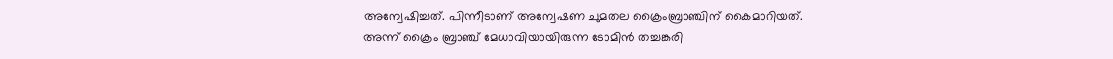അന്വേഷിച്ചത്. പിന്നീടാണ് അന്വേഷണ ചുമതല ക്രൈംബ്രാഞ്ചിന് കൈമാറിയത്. അന്ന് ക്രൈം ബ്രാഞ്ച് മേധാവിയായിരുന്ന ടോമിന്‍ തച്ചങ്കരി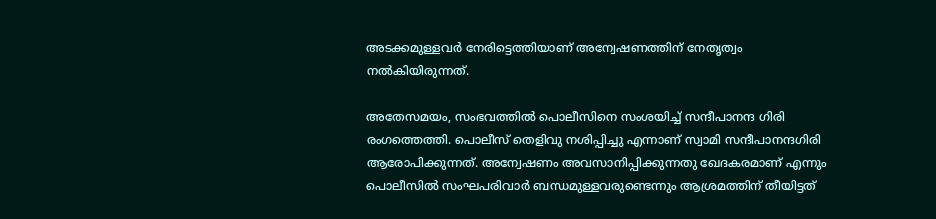അടക്കമുള്ളവര്‍ നേരിട്ടെത്തിയാണ് അന്വേഷണത്തിന് നേതൃത്വം നല്‍കിയിരുന്നത്.

അതേസമയം, സംഭവത്തില്‍ പൊലീസിനെ സംശയിച്ച് സന്ദീപാനന്ദ ഗിരി രംഗത്തെത്തി. പൊലീസ് തെളിവു നശിപ്പിച്ചു എന്നാണ് സ്വാമി സന്ദീപാനന്ദഗിരി ആരോപിക്കുന്നത്. അന്വേഷണം അവസാനിപ്പിക്കുന്നതു ഖേദകരമാണ് എന്നും പൊലീസില്‍ സംഘപരിവാര്‍ ബന്ധമുള്ളവരുണ്ടെന്നും ആശ്രമത്തിന് തീയിട്ടത്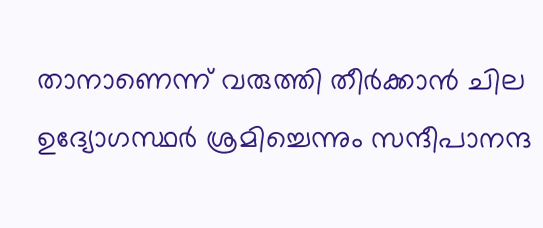താനാണെന്ന് വരുത്തി തീര്‍ക്കാന്‍ ചില ഉദ്യോഗസ്ഥര്‍ ശ്രമിച്ചെന്നും സന്ദീപാനന്ദ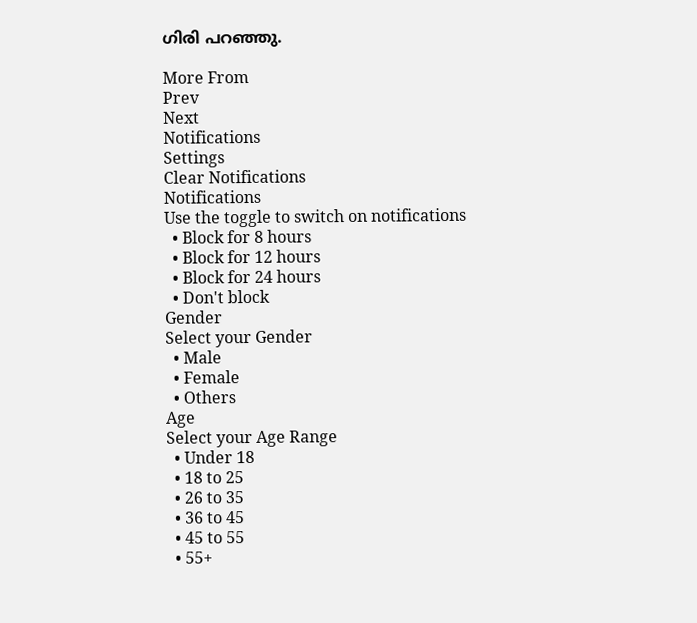ഗിരി പറഞ്ഞു.

More From
Prev
Next
Notifications
Settings
Clear Notifications
Notifications
Use the toggle to switch on notifications
  • Block for 8 hours
  • Block for 12 hours
  • Block for 24 hours
  • Don't block
Gender
Select your Gender
  • Male
  • Female
  • Others
Age
Select your Age Range
  • Under 18
  • 18 to 25
  • 26 to 35
  • 36 to 45
  • 45 to 55
  • 55+